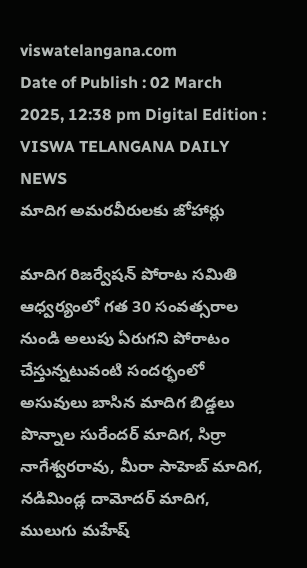viswatelangana.com
Date of Publish : 02 March 2025, 12:38 pm Digital Edition : VISWA TELANGANA DAILY NEWS
మాదిగ అమరవీరులకు జోహార్లు

మాదిగ రిజర్వేషన్ పోరాట సమితి ఆధ్వర్యంలో గత 30 సంవత్సరాల నుండి అలుపు ఏరుగని పోరాటం చేస్తున్నటువంటి సందర్భంలో అసువులు బాసిన మాదిగ బిడ్డలు పొన్నాల సురేందర్ మాదిగ, సిర్రా నాగేశ్వరరావు, మీరా సాహెబ్ మాదిగ, నడిమిండ్ల దామోదర్ మాదిగ, ములుగు మహేష్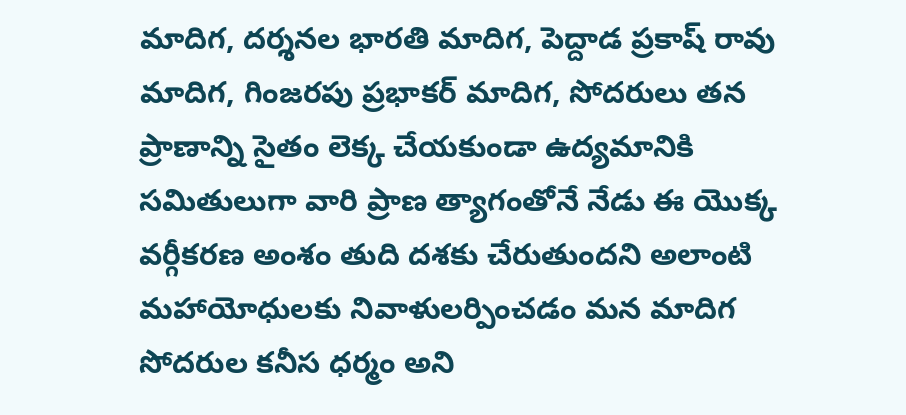మాదిగ, దర్శనల భారతి మాదిగ, పెద్దాడ ప్రకాష్ రావు మాదిగ, గింజరపు ప్రభాకర్ మాదిగ, సోదరులు తన ప్రాణాన్ని సైతం లెక్క చేయకుండా ఉద్యమానికి సమితులుగా వారి ప్రాణ త్యాగంతోనే నేడు ఈ యొక్క వర్గీకరణ అంశం తుది దశకు చేరుతుందని అలాంటి మహాయోధులకు నివాళులర్పించడం మన మాదిగ సోదరుల కనీస ధర్మం అని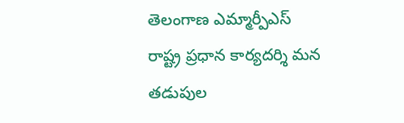తెలంగాణ ఎమ్మార్పీఎస్ రాష్ట్ర ప్రధాన కార్యదర్శి మన తడుపుల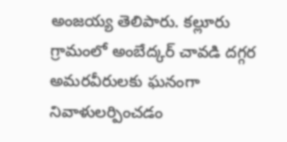అంజయ్య తెలిపారు. కల్లూరు గ్రామంలో అంబేద్కర్ చావడి దగ్గర అమరవీరులకు ఘనంగా నివాళులర్పించడం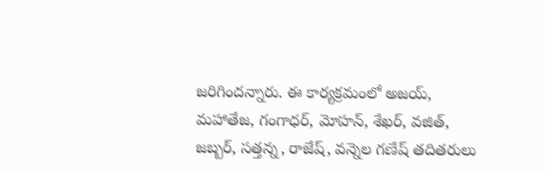జరిగిందన్నారు. ఈ కార్యక్రమంలో అజయ్, మహాతేజ, గంగాధర్, మోహన్, శేఖర్, వజిత్, జబ్బర్, సత్తన్న, రాజేష్, వన్నెల గణేష్ తదితరులు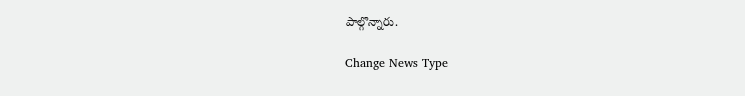పాల్గొన్నారు.

Change News Type